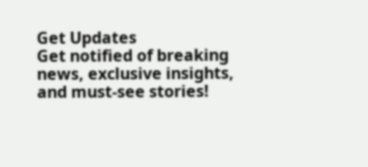Get Updates
Get notified of breaking news, exclusive insights, and must-see stories!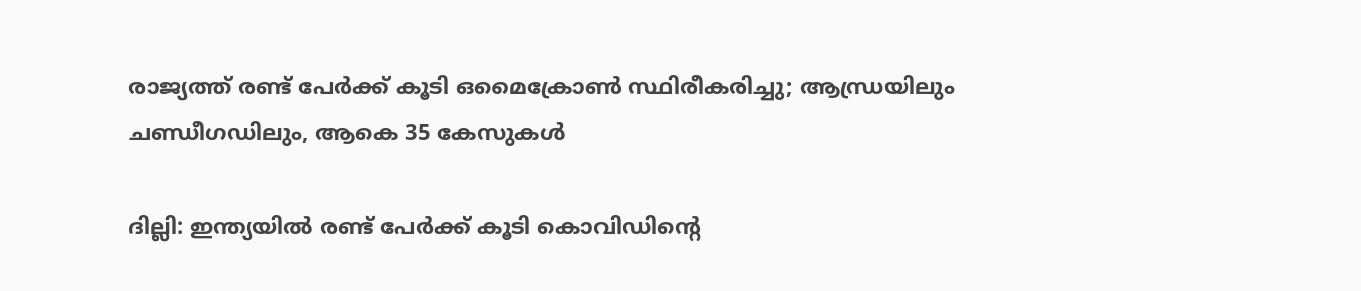രാജ്യത്ത് രണ്ട് പേര്‍ക്ക് കൂടി ഒമൈക്രോണ്‍ സ്ഥിരീകരിച്ചു; ആന്ധ്രയിലും ചണ്ഡീഗഡിലും, ആകെ 35 കേസുകള്‍

ദില്ലി: ഇന്ത്യയില്‍ രണ്ട് പേര്‍ക്ക് കൂടി കൊവിഡിന്റെ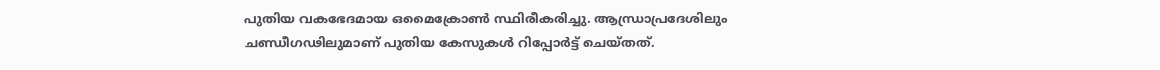പുതിയ വകഭേദമായ ഒമൈക്രോണ്‍ സ്ഥിരീകരിച്ചു. ആന്ധ്രാപ്രദേശിലും ചണ്ഡീഗഢിലുമാണ് പുതിയ കേസുകള്‍ റിപ്പോര്‍ട്ട് ചെയ്തത്.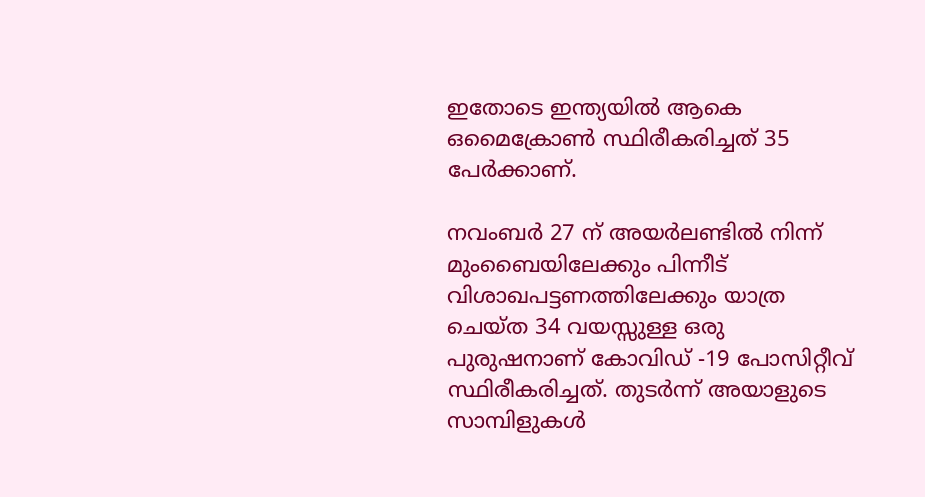ഇതോടെ ഇന്ത്യയില്‍ ആകെ ഒമൈക്രോണ്‍ സ്ഥിരീകരിച്ചത് 35 പേര്‍ക്കാണ്.

നവംബര്‍ 27 ന് അയര്‍ലണ്ടില്‍ നിന്ന് മുംബൈയിലേക്കും പിന്നീട് വിശാഖപട്ടണത്തിലേക്കും യാത്ര ചെയ്ത 34 വയസ്സുള്ള ഒരു പുരുഷനാണ് കോവിഡ് -19 പോസിറ്റീവ് സ്ഥിരീകരിച്ചത്. തുടര്‍ന്ന് അയാളുടെ സാമ്പിളുകള്‍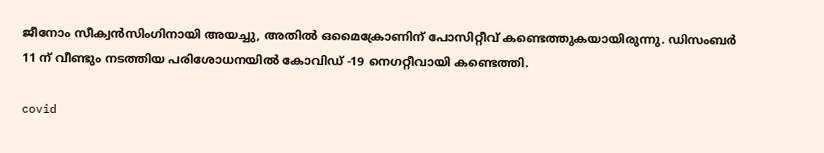ജീനോം സീക്വന്‍സിംഗിനായി അയച്ചു, അതില്‍ ഒമൈക്രോണിന് പോസിറ്റീവ് കണ്ടെത്തുകയായിരുന്നു. ഡിസംബര്‍ 11 ന് വീണ്ടും നടത്തിയ പരിശോധനയില്‍ കോവിഡ് -19 നെഗറ്റീവായി കണ്ടെത്തി.

covid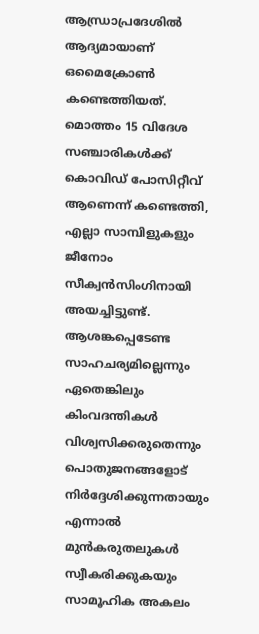ആന്ധ്രാപ്രദേശില്‍ ആദ്യമായാണ് ഒമൈക്രോണ്‍ കണ്ടെത്തിയത്. മൊത്തം 15 വിദേശ സഞ്ചാരികള്‍ക്ക് കൊവിഡ് പോസിറ്റീവ് ആണെന്ന് കണ്ടെത്തി, എല്ലാ സാമ്പിളുകളും ജീനോം സീക്വന്‍സിംഗിനായി അയച്ചിട്ടുണ്ട്. ആശങ്കപ്പെടേണ്ട സാഹചര്യമില്ലെന്നും ഏതെങ്കിലും കിംവദന്തികള്‍ വിശ്വസിക്കരുതെന്നും പൊതുജനങ്ങളോട് നിര്‍ദ്ദേശിക്കുന്നതായും എന്നാല്‍ മുന്‍കരുതലുകള്‍ സ്വീകരിക്കുകയും സാമൂഹിക അകലം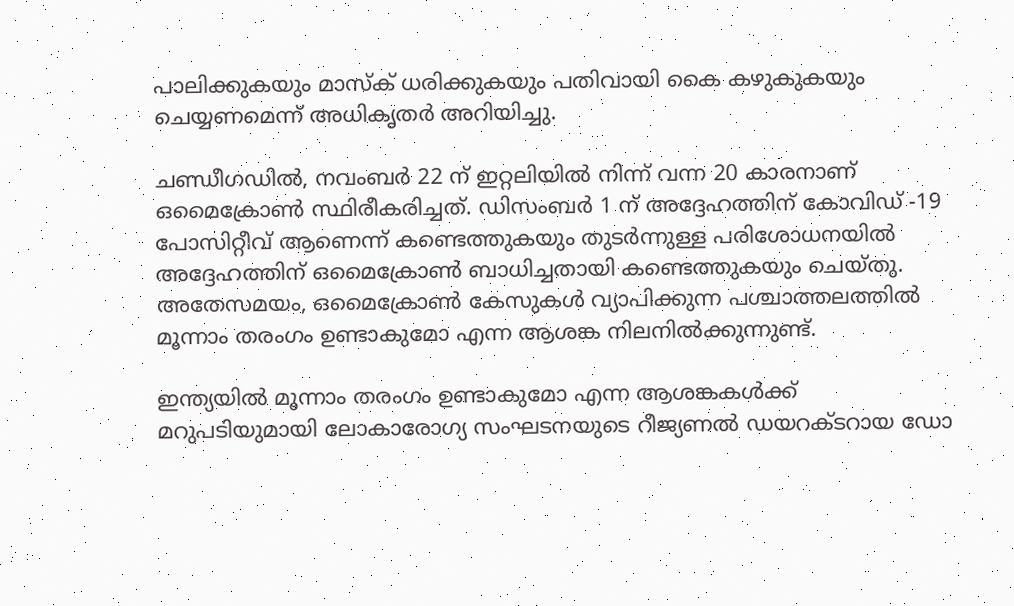പാലിക്കുകയും മാസ്‌ക് ധരിക്കുകയും പതിവായി കൈ കഴുകുകയും ചെയ്യണമെന്ന് അധികൃതര്‍ അറിയിച്ചു.

ചണ്ഡീഗഡില്‍, നവംബര്‍ 22 ന് ഇറ്റലിയില്‍ നിന്ന് വന്ന 20 കാരനാണ് ഒമൈക്രോണ്‍ സ്ഥിരീകരിച്ചത്. ഡിസംബര്‍ 1 ന് അദ്ദേഹത്തിന് കോവിഡ് -19 പോസിറ്റീവ് ആണെന്ന് കണ്ടെത്തുകയും തുടര്‍ന്നുള്ള പരിശോധനയില്‍ അദ്ദേഹത്തിന് ഒമൈക്രോണ്‍ ബാധിച്ചതായി കണ്ടെത്തുകയും ചെയ്തു. അതേസമയം, ഒമൈക്രോണ്‍ കേസുകള്‍ വ്യാപിക്കുന്ന പശ്ചാത്തലത്തില്‍ മൂന്നാം തരംഗം ഉണ്ടാകുമോ എന്ന ആശങ്ക നിലനില്‍ക്കുന്നുണ്ട്.

ഇന്ത്യയില്‍ മൂന്നാം തരംഗം ഉണ്ടാകുമോ എന്ന ആശങ്കകള്‍ക്ക് മറുപടിയുമായി ലോകാരോഗ്യ സംഘടനയുടെ റീജ്യണല്‍ ഡയറക്ടറായ ഡോ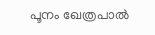പൂനം ഖേത്രപാല്‍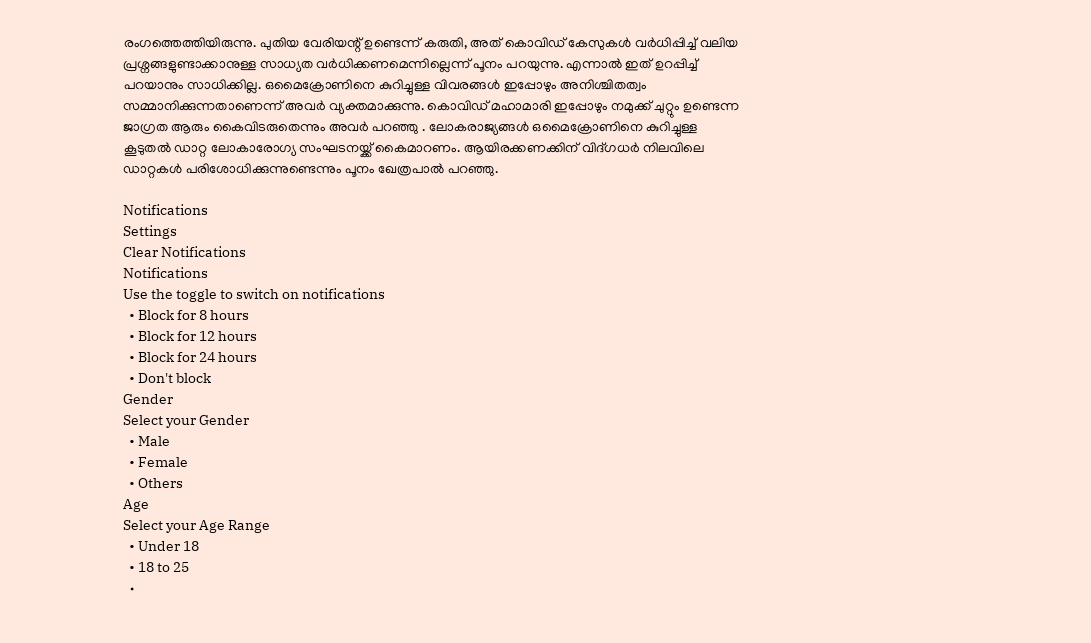രംഗത്തെത്തിയിരുന്നു. പുതിയ വേരിയന്റ് ഉണ്ടെന്ന് കരുതി, അത് കൊവിഡ് കേസുകള്‍ വര്‍ധിപ്പിച്ച് വലിയ പ്രശ്നങ്ങളുണ്ടാക്കാനുള്ള സാധ്യത വര്‍ധിക്കണമെന്നില്ലെന്ന് പൂനം പറയുന്നു. എന്നാല്‍ ഇത് ഉറപ്പിച്ച് പറയാനും സാധിക്കില്ല. ഒമൈക്രോണിനെ കുറിച്ചുള്ള വിവരങ്ങള്‍ ഇപ്പോഴും അനിശ്ചിതത്വം സമ്മാനിക്കുന്നതാണെന്ന് അവര്‍ വ്യക്തമാക്കുന്നു. കൊവിഡ് മഹാമാരി ഇപ്പോഴും നമുക്ക് ചുറ്റും ഉണ്ടെന്ന ജാഗ്രത ആരും കൈവിടരുതെന്നും അവര്‍ പറഞ്ഞു . ലോകരാജ്യങ്ങള്‍ ഒമൈക്രോണിനെ കുറിച്ചുള്ള കൂടുതല്‍ ഡാറ്റ ലോകാരോഗ്യ സംഘടനയ്ക്ക് കൈമാറണം. ആയിരക്കണക്കിന് വിദ്ഗധര്‍ നിലവിലെ ഡാറ്റകള്‍ പരിശോധിക്കുന്നുണ്ടെന്നും പൂനം ഖേത്രപാല്‍ പറഞ്ഞു.

Notifications
Settings
Clear Notifications
Notifications
Use the toggle to switch on notifications
  • Block for 8 hours
  • Block for 12 hours
  • Block for 24 hours
  • Don't block
Gender
Select your Gender
  • Male
  • Female
  • Others
Age
Select your Age Range
  • Under 18
  • 18 to 25
  •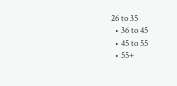26 to 35
  • 36 to 45
  • 45 to 55
  • 55+